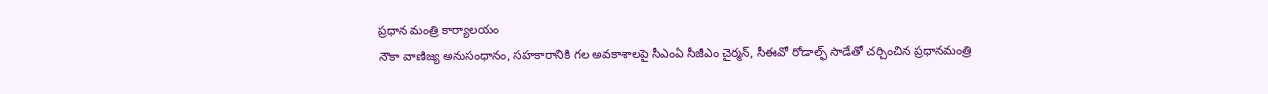ప్రధాన మంత్రి కార్యాలయం
నౌకా వాణిజ్య అనుసంధానం, సహకారానికి గల అవకాశాలపై సీఎంఏ సీజీఎం చైర్మన్, సీఈవో రోడాల్ఫ్ సాడేతో చర్చించిన ప్రధానమంత్రి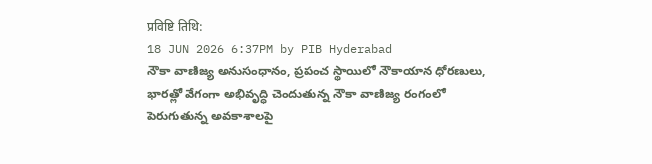प्रविष्टि तिथि:
18 JUN 2026 6:37PM by PIB Hyderabad
నౌకా వాణిజ్య అనుసంధానం, ప్రపంచ స్థాయిలో నౌకాయాన ధోరణులు, భారత్లో వేగంగా అభివృద్ధి చెందుతున్న నౌకా వాణిజ్య రంగంలో పెరుగుతున్న అవకాశాలపై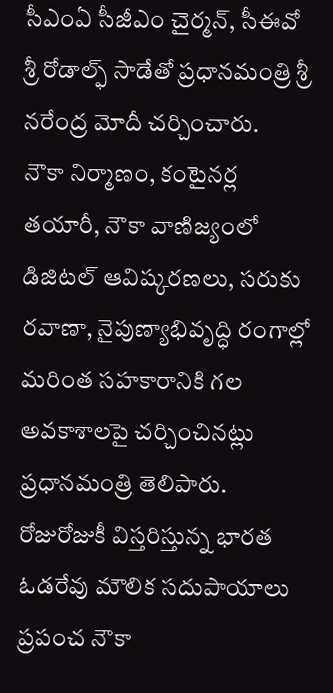సీఎంఏ సీజీఎం చైర్మన్, సీఈవో శ్రీ రోడాల్ఫ్ సాడేతో ప్రధానమంత్రి శ్రీ నరేంద్ర మోదీ చర్చించారు.
నౌకా నిర్మాణం, కంటైనర్ల తయారీ, నౌకా వాణిజ్యంలో డిజిటల్ ఆవిష్కరణలు, సరుకు రవాణా, నైపుణ్యాభివృద్ధి రంగాల్లో మరింత సహకారానికి గల అవకాశాలపై చర్చించినట్లు ప్రధానమంత్రి తెలిపారు.
రోజురోజుకీ విస్తరిస్తున్న భారత ఓడరేవు మౌలిక సదుపాయాలు ప్రపంచ నౌకా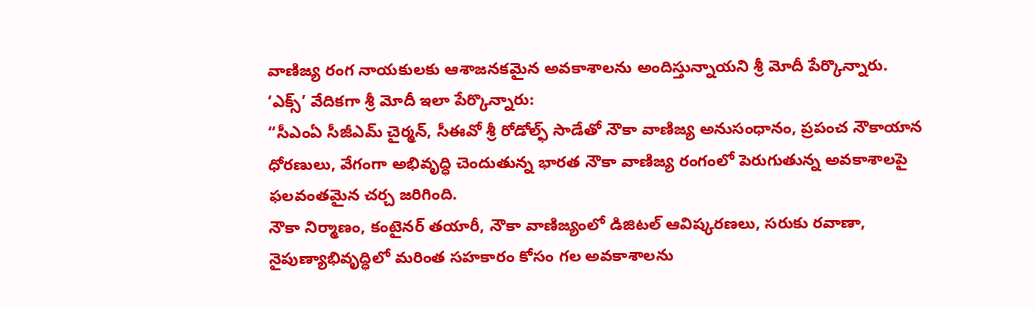వాణిజ్య రంగ నాయకులకు ఆశాజనకమైన అవకాశాలను అందిస్తున్నాయని శ్రీ మోదీ పేర్కొన్నారు.
‘ఎక్స్’ వేదికగా శ్రీ మోదీ ఇలా పేర్కొన్నారు:
“సీఎంఏ సీజీఎమ్ చైర్మన్, సీఈవో శ్రీ రోడోల్ఫ్ సాడేతో నౌకా వాణిజ్య అనుసంధానం, ప్రపంచ నౌకాయాన ధోరణులు, వేగంగా అభివృద్ధి చెందుతున్న భారత నౌకా వాణిజ్య రంగంలో పెరుగుతున్న అవకాశాలపై ఫలవంతమైన చర్చ జరిగింది.
నౌకా నిర్మాణం, కంటైనర్ తయారీ, నౌకా వాణిజ్యంలో డిజిటల్ ఆవిష్కరణలు, సరుకు రవాణా, నైపుణ్యాభివృద్ధిలో మరింత సహకారం కోసం గల అవకాశాలను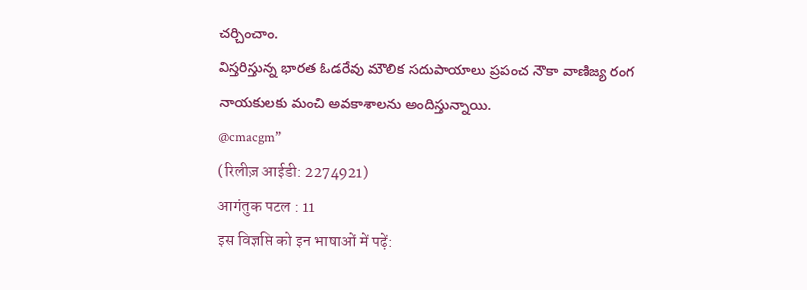చర్చించాం.
విస్తరిస్తున్న భారత ఓడరేవు మౌలిక సదుపాయాలు ప్రపంచ నౌకా వాణిజ్య రంగ నాయకులకు మంచి అవకాశాలను అందిస్తున్నాయి.
@cmacgm”
(रिलीज़ आईडी: 2274921)
आगंतुक पटल : 11
इस विज्ञप्ति को इन भाषाओं में पढ़ें: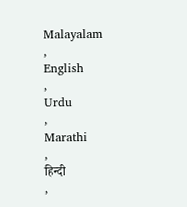Malayalam
,
English
,
Urdu
,
Marathi
,
हिन्दी
,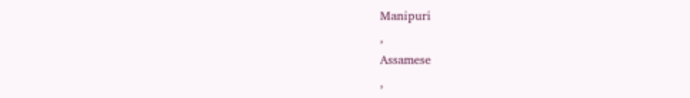Manipuri
,
Assamese
,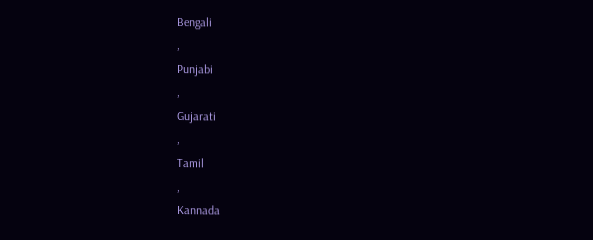Bengali
,
Punjabi
,
Gujarati
,
Tamil
,
Kannada